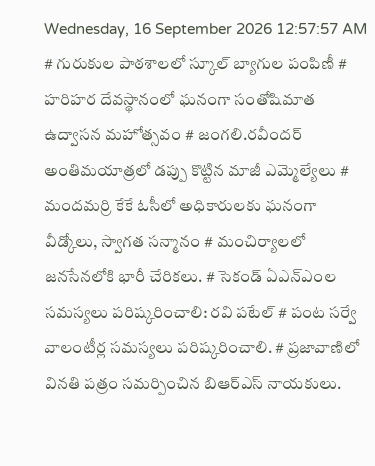Wednesday, 16 September 2026 12:57:57 AM
# గురుకుల పాఠశాలలో స్కూల్ బ్యాగుల పంపిణీ # హరిహర దేవస్థానంలో ఘనంగా సంతోషిమాత ఉద్వాసన మహోత్సవం # జంగలి.రవీందర్‌ అంతిమయాత్రలో డప్పు కొట్టిన మాజీ ఎమ్మెల్యేలు # మందమర్రి కేకే ఓసీలో అధికారులకు ఘనంగా వీడ్కోలు, స్వాగత సన్మానం # మంచిర్యాలలో జనసేనలోకి భారీ చేరికలు. # సెకండ్ ఏఎన్‌ఎంల సమస్యలు పరిష్కరించాలి: రవి పటేల్ # పంట సర్వే వాలంటీర్ల సమస్యలు పరిష్కరించాలి. # ప్రజావాణిలో వినతి పత్రం సమర్పించిన బిఆర్ఎస్ నాయకులు.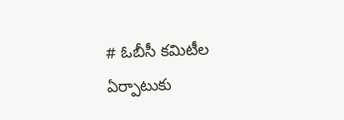# ఓబీసీ కమిటీల ఏర్పాటుకు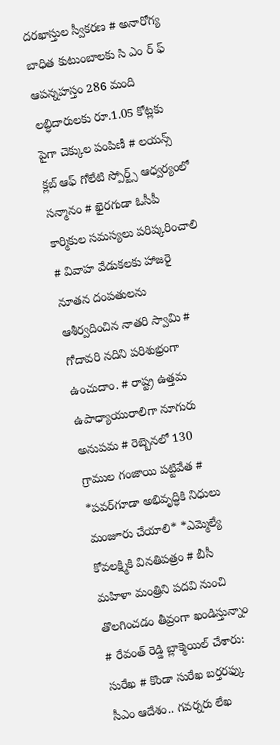దరఖాస్తుల స్వీకరణ # అనారోగ్య బాధిత కుటుంబాలకు సి ఎం ర్ ఫ్ ఆపన్నహస్తం 286 మంది లబ్ధిదారులకు రూ.1.05 కోట్లకు పైగా చెక్కుల పంపిణీ # లయన్స్ క్లబ్ ఆఫ్ గోలేటి స్పోర్ట్స్ ఆధ్వర్యంలో సన్మానం # ఖైరగుడా ఓసీపీ కార్మికుల సమస్యలు పరిష్కరించాలి # వివాహ వేడుకలకు హాజరై నూతన దంపతులను ఆశీర్వదించిన నాతరి స్వామి # గోదావరి నదిని పరిశుభ్రంగా ఉంచుదాం. # రాష్ట్ర ఉత్తమ ఉపాధ్యాయురాలిగా నూగురు అనుపమ # రెబ్బెనలో 130 గ్రాముల గంజాయి పట్టివేత # *పవర్‌గూడా అభివృద్ధికి నిధులు మంజూరు చేయాలి* *ఎమ్మెల్యే కోవలక్ష్మికి వినతిపత్రం # బీసీ మహిళా మంత్రిని పదవి నుంచి తొలగించడం తీవ్రంగా ఖండిస్తున్నాం # రేవంత్ రెడ్డి బ్లాక్మెయిల్ చేశారు: సురేఖ # కొండా సురేఖ బర్తరఫ్కు సీఎం ఆదేశం.. గవర్నరు లేఖ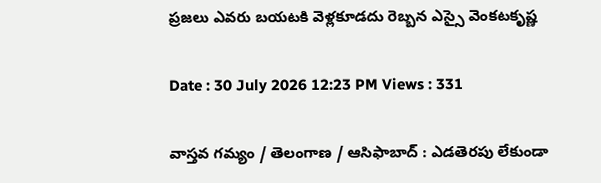ప్రజలు ఎవరు బయటకి వెళ్లకూడదు రెబ్బన ఎస్సై వెంకటకృష్ణ

Date : 30 July 2026 12:23 PM Views : 331

వాస్తవ గమ్యం / తెలంగాణ / ఆసిఫాబాద్ : ఎడతెరపు లేకుండా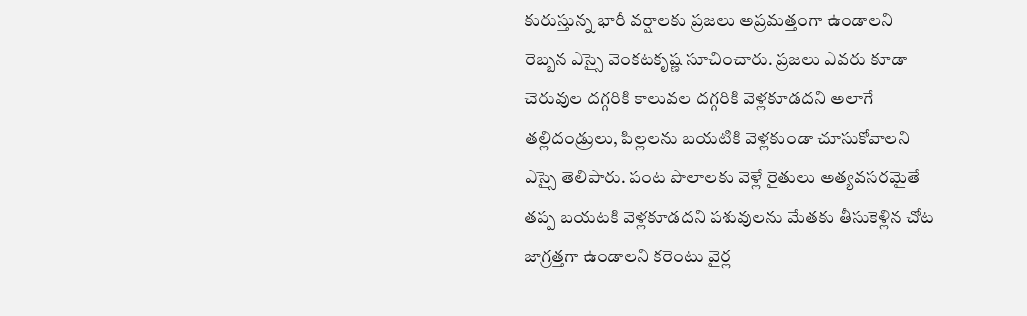కురుస్తున్న భారీ వర్షాలకు ప్రజలు అప్రమత్తంగా ఉండాలని రెబ్బన ఎస్సై వెంకటకృష్ణ సూచించారు. ప్రజలు ఎవరు కూడా చెరువుల దగ్గరికి కాలువల దగ్గరికి వెళ్లకూడదని అలాగే తల్లిదండ్రులు, పిల్లలను బయటికి వెళ్లకుండా చూసుకోవాలని ఎస్సై తెలిపారు. పంట పొలాలకు వెళ్లే రైతులు అత్యవసరమైతే తప్ప బయటకి వెళ్లకూడదని పశువులను మేతకు తీసుకెళ్లిన చోట జాగ్రత్తగా ఉండాలని కరెంటు వైర్ల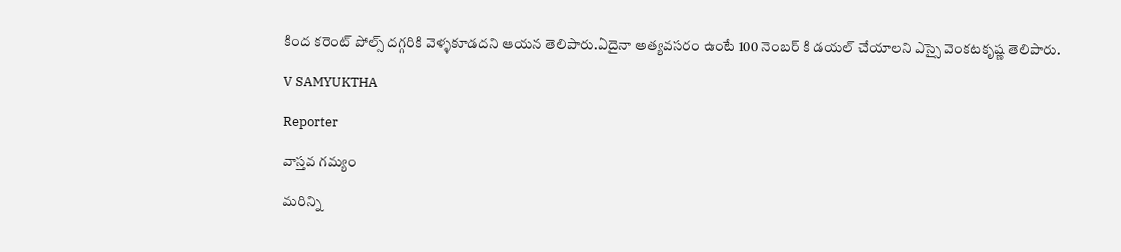కింద కరెంట్ పోల్స్ దగ్గరికి వెళ్ళకూడదని ఆయన తెలిపారు.ఏదైనా అత్యవసరం ఉంటే 100 నెంబర్ కి డయల్ చేయాలని ఎస్సై వెంకటకృష్ణ తెలిపారు.

V SAMYUKTHA

Reporter

వాస్తవ గమ్యం

మరిన్ని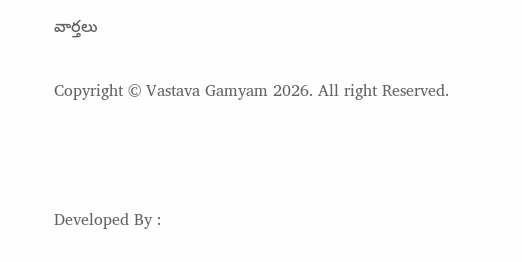వార్తలు

Copyright © Vastava Gamyam 2026. All right Reserved.



Developed By :